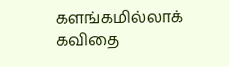களங்கமில்லாக் கவிதை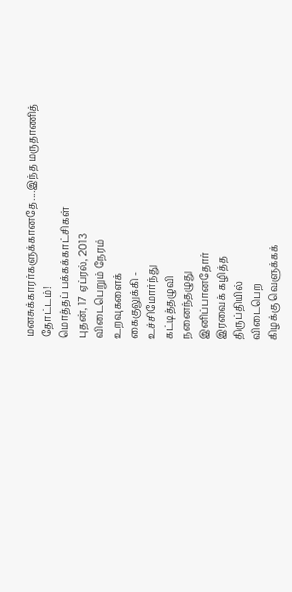மனசுக்காரர்களுக்கானதே....இந்த மருதாணித் தோட்டம்!
மொத்தப் பக்கக்காட்சிகள்
புதன், 17 ஏப்ரல், 2013
விடைபெறும் நேரம்
உறவுகளைக்
கைகுலுக்கி -
உச்சிமோர்ந்து
கட்டித்தழுவி
நனைந்தழுது
இனிப்பானதோர்
இரவைக் கழித்த
திருப்தியில்
விடைபெற
கிழக்கு வெளுக்கக்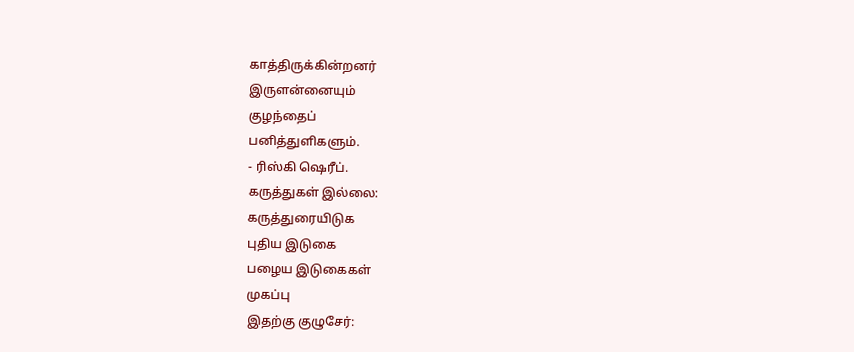காத்திருக்கின்றனர்
இருளன்னையும்
குழந்தைப்
பனித்துளிகளும்.
- ரிஸ்கி ஷெரீப்.
கருத்துகள் இல்லை:
கருத்துரையிடுக
புதிய இடுகை
பழைய இடுகைகள்
முகப்பு
இதற்கு குழுசேர்: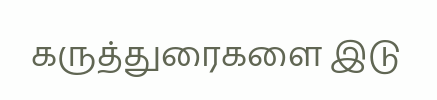கருத்துரைகளை இடு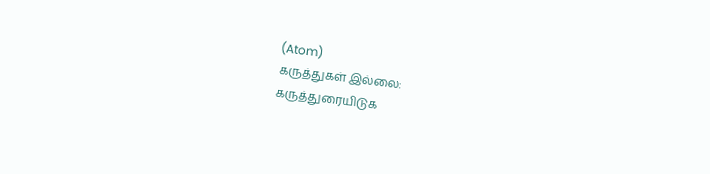(Atom)
கருத்துகள் இல்லை:
கருத்துரையிடுக